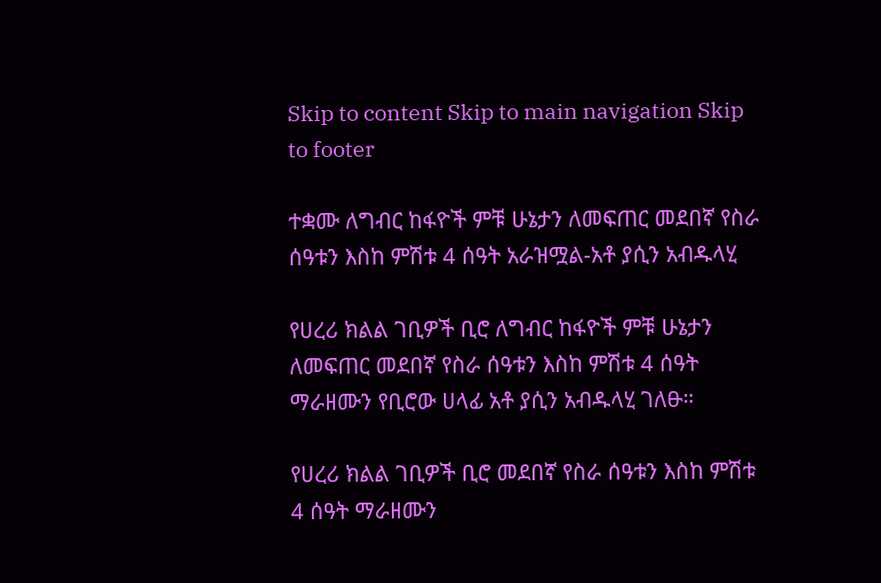Skip to content Skip to main navigation Skip to footer

ተቋሙ ለግብር ከፋዮች ምቹ ሁኔታን ለመፍጠር መደበኛ የስራ ሰዓቱን እስከ ምሽቱ 4 ሰዓት አራዝሟል-አቶ ያሲን አብዱላሂ

የሀረሪ ክልል ገቢዎች ቢሮ ለግብር ከፋዮች ምቹ ሁኔታን ለመፍጠር መደበኛ የስራ ሰዓቱን እስከ ምሽቱ 4 ሰዓት ማራዘሙን የቢሮው ሀላፊ አቶ ያሲን አብዱላሂ ገለፁ።

የሀረሪ ክልል ገቢዎች ቢሮ መደበኛ የስራ ሰዓቱን እስከ ምሽቱ 4 ሰዓት ማራዘሙን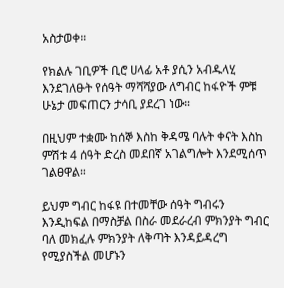አስታወቀ።

የክልሉ ገቢዎች ቢሮ ሀላፊ አቶ ያሲን አብዱላሂ እንደገለፁት የሰዓት ማሻሻያው ለግብር ከፋዮች ምቹ ሁኔታ መፍጠርን ታሳቢ ያደረገ ነው።

በዚህም ተቋሙ ከሰኞ እስከ ቅዳሜ ባሉት ቀናት እስከ ምሽቱ 4 ሰዓት ድረስ መደበኛ አገልግሎት እንደሚሰጥ ገልፀዋል።

ይህም ግብር ከፋዩ በተመቸው ሰዓት ግብሩን እንዲከፍል በማስቻል በስራ መደራረብ ምክንያት ግብር ባለ መክፈሉ ምክንያት ለቅጣት እንዳይዳረግ የሚያስችል መሆኑን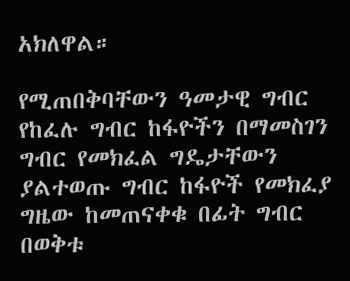አክለዋል።

የሚጠበቅባቸውን ዓመታዊ ግብር የከፈሉ ግብር ከፋዮችን በማመስገን ግብር የመክፈል ግዴታቸውን ያልተወጡ ግብር ከፋዮች የመክፈያ ግዜው ከመጠናቀቁ በፊት ግብር በወቅቱ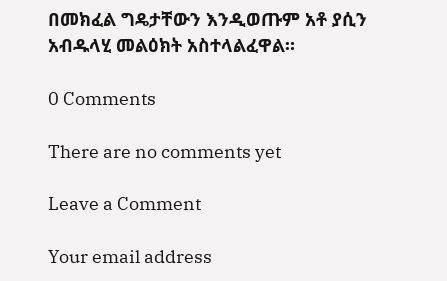በመክፈል ግዴታቸውን እንዲወጡም አቶ ያሲን አብዱላሂ መልዕክት አስተላልፈዋል።

0 Comments

There are no comments yet

Leave a Comment

Your email address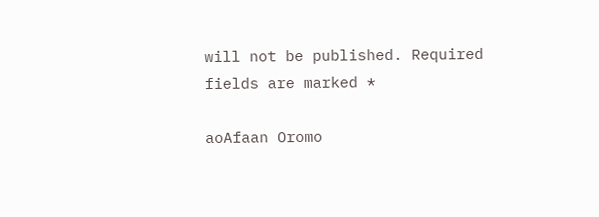will not be published. Required fields are marked *

aoAfaan Oromo